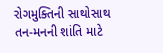રોગમુક્તિની સાથોસાથ તન-મનની શાંતિ માટે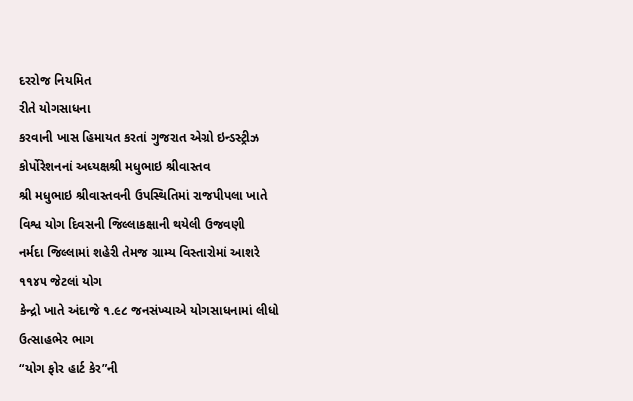દરરોજ નિયમિત
રીતે યોગસાધના
કરવાની ખાસ હિમાયત કરતાં ગુજરાત એગ્રો ઇન્ડસ્ટ્રીઝ
કોર્પોરેશનનાં અધ્યક્ષશ્રી મધુભાઇ શ્રીવાસ્તવ
શ્રી મધુભાઇ શ્રીવાસ્તવની ઉપસ્થિતિમાં રાજપીપલા ખાતે
વિશ્વ યોગ દિવસની જિલ્લાકક્ષાની થયેલી ઉજવણી
નર્મદા જિલ્લામાં શહેરી તેમજ ગ્રામ્ય વિસ્તારોમાં આશરે
૧૧૪૫ જેટલાં યોગ
કેન્દ્રો ખાતે અંદાજે ૧.૯૮ જનસંખ્યાએ યોગસાધનામાં લીધો
ઉત્સાહભેર ભાગ
“યોગ ફોર હાર્ટ કેર”ની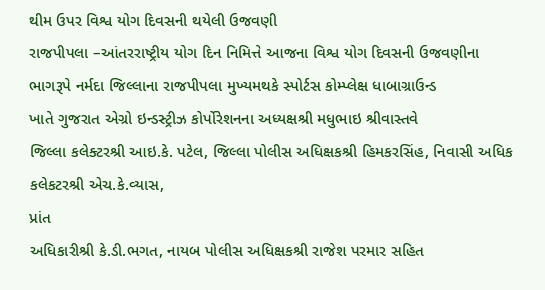થીમ ઉપર વિશ્વ યોગ દિવસની થયેલી ઉજવણી
રાજપીપલા –આંતરરાષ્ટ્રીય યોગ દિન નિમિત્તે આજના વિશ્વ યોગ દિવસની ઉજવણીના
ભાગરૂપે નર્મદા જિલ્લાના રાજપીપલા મુખ્યમથકે સ્પોર્ટસ કોમ્પ્લેક્ષ ધાબાગ્રાઉન્ડ
ખાતે ગુજરાત એગ્રો ઇન્ડસ્ટ્રીઝ કોર્પોરેશનના અધ્યક્ષશ્રી મધુભાઇ શ્રીવાસ્તવે
જિલ્લા કલેક્ટરશ્રી આઇ.કે. પટેલ, જિલ્લા પોલીસ અધિક્ષકશ્રી હિમકરસિંહ, નિવાસી અધિક કલેકટરશ્રી એચ.કે.વ્યાસ,
પ્રાંત
અધિકારીશ્રી કે.ડી.ભગત, નાયબ પોલીસ અધિક્ષકશ્રી રાજેશ પરમાર સહિત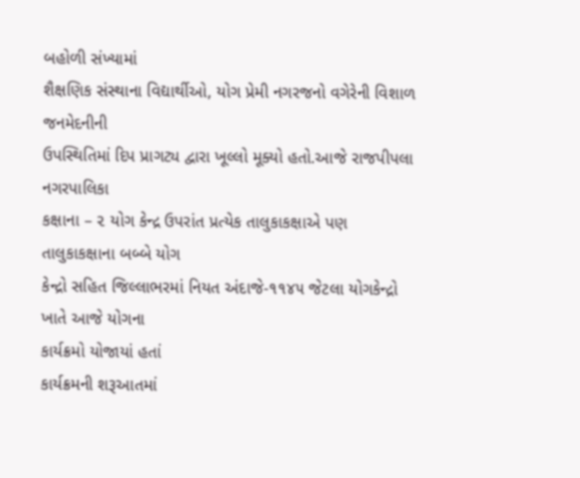બહોળી સંખ્યામાં
શૈક્ષણિક સંસ્થાના વિદ્યાર્થીઓ, યોગ પ્રેમી નગરજનો વગેરેની વિશાળ જનમેદનીની
ઉપસ્થિતિમાં દિપ પ્રાગટ્ય દ્વારા ખૂલ્લો મૂક્યો હતો.આજે રાજપીપલા નગરપાલિકા
કક્ષાના – ૨ યોગ કેન્દ્ર ઉપરાંત પ્રત્યેક તાલુકાકક્ષાએ પણ તાલુકાકક્ષાના બબ્બે યોગ
કેન્દ્રો સહિત જિલ્લાભરમાં નિયત અંદાજે-૧૧૪૫ જેટલા યોગકેન્દ્રો ખાતે આજે યોગના
કાર્યક્રમો યોજાયાં હતાં
કાર્યક્રમની શરૂઆતમાં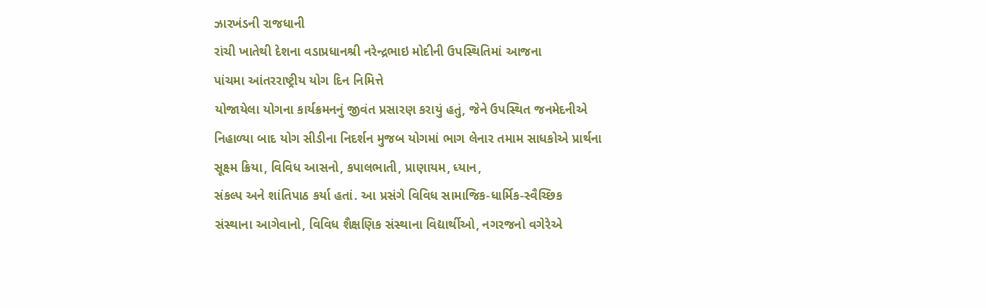ઝારખંડની રાજધાની
રાંચી ખાતેથી દેશના વડાપ્રધાનશ્રી નરેન્દ્રભાઇ મોદીની ઉપસ્થિતિમાં આજના
પાંચમા આંતરરાષ્ટ્રીય યોગ દિન નિમિત્તે
યોજાયેલા યોગના કાર્યક્રમનનું જીવંત પ્રસારણ કરાયું હતું, જેને ઉપસ્થિત જનમેદનીએ
નિહાળ્યા બાદ યોગ સીડીના નિદર્શન મુજબ યોગમાં ભાગ લેનાર તમામ સાધકોએ પ્રાર્થના
સૂક્ષ્મ ક્રિયા, વિવિધ આસનો, કપાલભાતી, પ્રાણાયમ, ધ્યાન,
સંકલ્પ અને શાંતિપાઠ કર્યા હતાં. આ પ્રસંગે વિવિધ સામાજિક-ધાર્મિક-સ્વૈચ્છિક
સંસ્થાના આગેવાનો, વિવિધ શૈક્ષણિક સંસ્થાના વિદ્યાર્થીઓ, નગરજનો વગેરેએ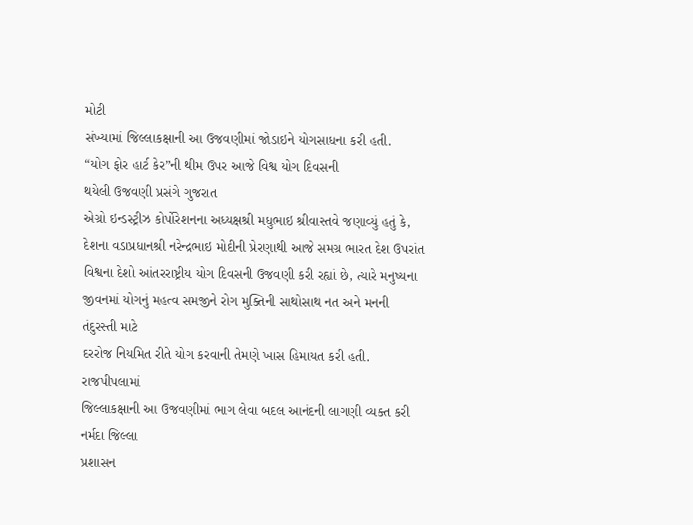મોટી
સંખ્યામાં જિલ્લાકક્ષાની આ ઉજવણીમાં જોડાઇને યોગસાધના કરી હતી.
“યોગ ફોર હાર્ટ કેર”ની થીમ ઉપર આજે વિશ્વ યોગ દિવસની
થયેલી ઉજવણી પ્રસંગે ગુજરાત
એગ્રો ઇન્ડસ્ટ્રીઝ કોર્પોરેશનના અધ્યક્ષશ્રી મધુભાઇ શ્રીવાસ્તવે જણાવ્યું હતું કે,
દેશના વડાપ્રધાનશ્રી નરેન્દ્રભાઇ મોદીની પ્રેરણાથી આજે સમગ્ર ભારત દેશ ઉપરાંત
વિશ્વના દેશો આંતરરાષ્ટ્રીય યોગ દિવસની ઉજવણી કરી રહ્યાં છે, ત્યારે મનુષ્યના
જીવનમાં યોગનું મહત્વ સમજીને રોગ મુક્તિની સાથોસાથ નત અને મનની તંદુરસ્તી માટે
દરરોજ નિયમિત રીતે યોગ કરવાની તેમણે ખાસ હિમાયત કરી હતી. રાજપીપલામાં
જિલ્લાકક્ષાની આ ઉજવણીમાં ભાગ લેવા બદલ આનંદની લાગણી વ્યક્ત કરી નર્મદા જિલ્લા
પ્રશાસન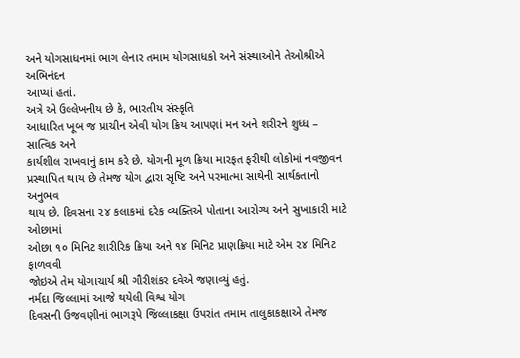અને યોગસાધનમાં ભાગ લેનાર તમામ યોગસાધકો અને સંસ્થાઓને તેઓશ્રીએ અભિનંદન
આપ્યાં હતાં.
અત્રે એ ઉલ્લેખનીય છે કે, ભારતીય સંસ્કૃતિ
આધારિત ખૂબ જ પ્રાચીન એવી યોગ ક્રિય આપણાં મન અને શરીરને શુધ્ધ – સાત્વિક અને
કાર્યશીલ રાખવાનું કામ કરે છે. યોગની મૂળ ક્રિયા મારફત ફરીથી લોકોમાં નવજીવન
પ્રસ્થાપિત થાય છે તેમજ યોગ દ્વારા સૃષ્ટિ અને પરમાત્મા સાથેની સાર્થકતાનો અનુભવ
થાય છે. દિવસના ૨૪ કલાકમાં દરેક વ્યક્તિએ પોતાના આરોગ્ય અને સુખાકારી માટે ઓછામાં
ઓછા ૧૦ મિનિટ શારીરિક ક્રિયા અને ૧૪ મિનિટ પ્રાણક્રિયા માટે એમ ૨૪ મિનિટ ફાળવવી
જોઇએ તેમ યોગાચાર્ય શ્રી ગૌરીશંકર દવેએ જણાવ્યું હતું.
નર્મદા જિલ્લામાં આજે થયેલી વિશ્વ યોગ
દિવસની ઉજવણીનાં ભાગરૂપે જિલ્લાકક્ષા ઉપરાંત તમામ તાલુકાકક્ષાએ તેમજ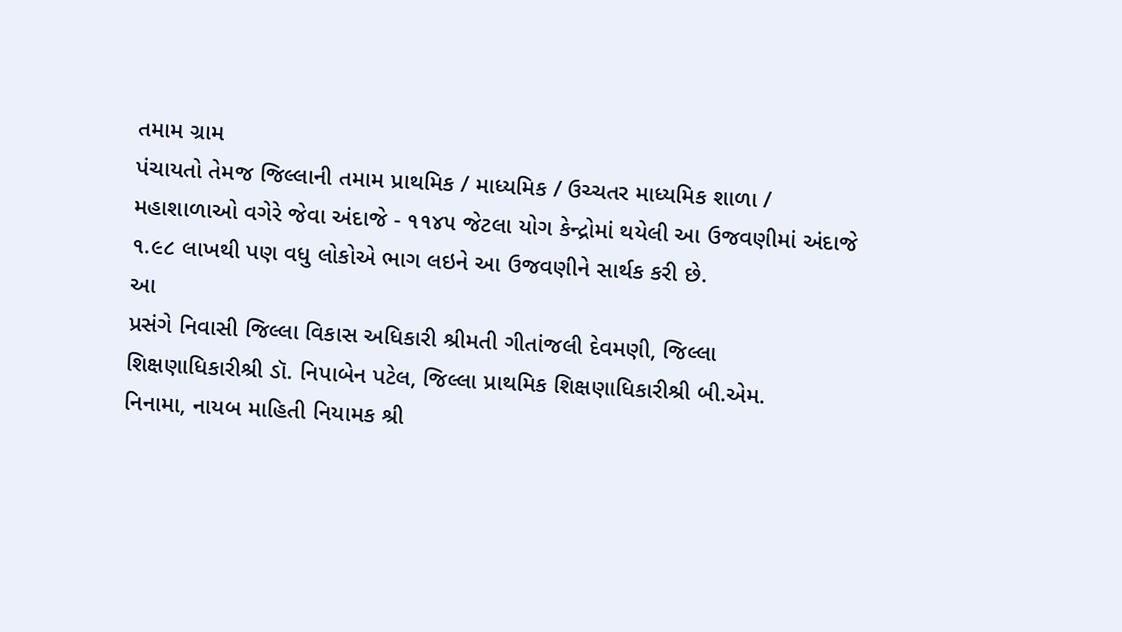તમામ ગ્રામ
પંચાયતો તેમજ જિલ્લાની તમામ પ્રાથમિક / માધ્યમિક / ઉચ્ચતર માધ્યમિક શાળા /
મહાશાળાઓ વગેરે જેવા અંદાજે - ૧૧૪૫ જેટલા યોગ કેન્દ્રોમાં થયેલી આ ઉજવણીમાં અંદાજે
૧.૯૮ લાખથી પણ વધુ લોકોએ ભાગ લઇને આ ઉજવણીને સાર્થક કરી છે.
આ
પ્રસંગે નિવાસી જિલ્લા વિકાસ અધિકારી શ્રીમતી ગીતાંજલી દેવમણી, જિલ્લા
શિક્ષણાધિકારીશ્રી ડૉ. નિપાબેન પટેલ, જિલ્લા પ્રાથમિક શિક્ષણાધિકારીશ્રી બી.એમ.
નિનામા, નાયબ માહિતી નિયામક શ્રી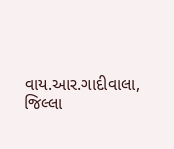વાય.આર.ગાદીવાલા,
જિલ્લા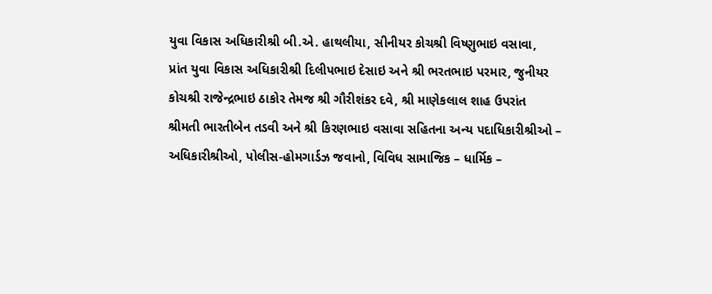યુવા વિકાસ અધિકારીશ્રી બી.એ. હાથલીયા, સીનીયર કોચશ્રી વિષ્ણુભાઇ વસાવા,
પ્રાંત યુવા વિકાસ અધિકારીશ્રી દિલીપભાઇ દેસાઇ અને શ્રી ભરતભાઇ પરમાર, જુનીયર
કોચશ્રી રાજેન્દ્રભાઇ ઠાકોર તેમજ શ્રી ગૌરીશંકર દવે, શ્રી માણેકલાલ શાહ ઉપરાંત
શ્રીમતી ભારતીબેન તડવી અને શ્રી કિરણભાઇ વસાવા સહિતના અન્ય પદાધિકારીશ્રીઓ –
અધિકારીશ્રીઓ, પોલીસ-હોમગાર્ડઝ જવાનો, વિવિધ સામાજિક – ધાર્મિક –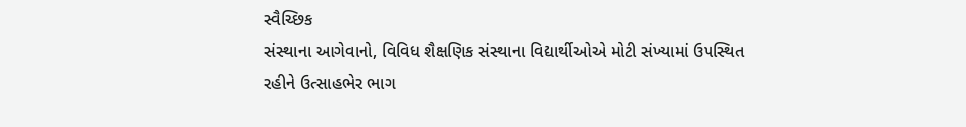સ્વૈચ્છિક
સંસ્થાના આગેવાનો, વિવિધ શૈક્ષણિક સંસ્થાના વિદ્યાર્થીઓએ મોટી સંખ્યામાં ઉપસ્થિત
રહીને ઉત્સાહભેર ભાગ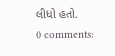લીધો હતો.
0 comments: